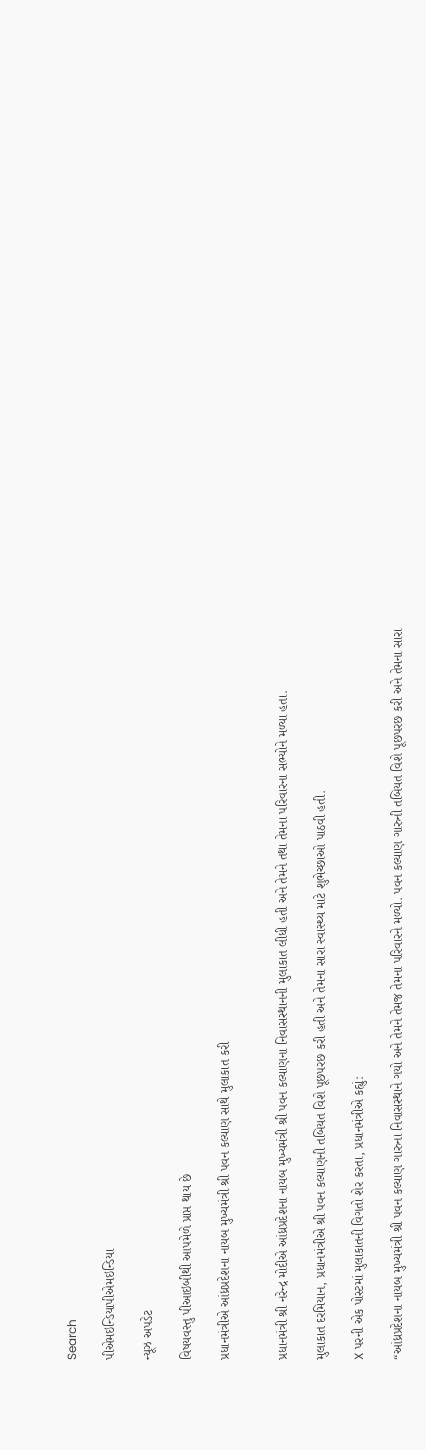Search

પીએમઇન્ડિયાપીએમઇન્ડિયા

ન્યૂઝ અપડેટ

વિષયવસ્તુ પીઆઇબીથી આપમેળે પ્રાપ્ત થાય છે

પ્રધાનમંત્રીએ આંધ્રપ્રદેશના નાયબ મુખ્યમંત્રી શ્રી પવન કલ્યાણ સાથે મુલાકાત કરી


પ્રધાનમંત્રી શ્રી નરેન્દ્ર મોદીએ આંધ્રપ્રદેશના નાયબ મુખ્યમંત્રી શ્રી પવન કલ્યાણના નિવાસસ્થાનની મુલાકાત લીધી હતી અને તેમને તથા તેમના પરિવારના સભ્યોને મળ્યા હતા.

મુલાકાત દરમિયાન, પ્રધાનમંત્રીએ શ્રી પવન કલ્યાણની તબિયત વિશે પૂછપરછ કરી હતી અને તેમના સારા સ્વાસ્થ્ય માટે શુભેચ્છાઓ પાઠવી હતી.

X પરની એક પોસ્ટમાં મુલાકાતની વિગતો શેર કરતા, પ્રધાનમંત્રીએ કહ્યું:

“આંધ્રપ્રદેશના નાયબ મુખ્યમંત્રી શ્રી પવન કલ્યાણ ગારુના નિવાસસ્થાને ગયો અને તેમને તેમજ તેમના પરિવારને મળ્યો. પવન કલ્યાણ ગારુની તબિયત વિશે પૂછપરછ કરી અને તેમના સારા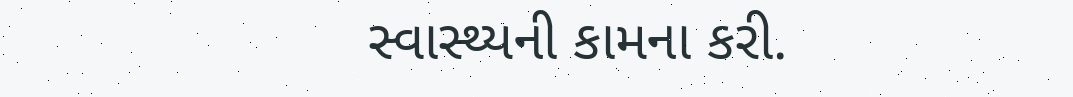સ્વાસ્થ્યની કામના કરી.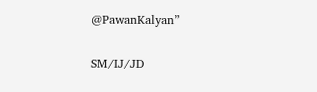@PawanKalyan”

SM/IJ/JD